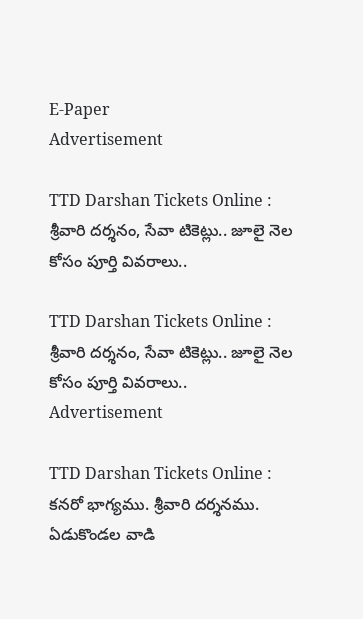E-Paper
Advertisement

TTD Darshan Tickets Online : శ్రీవారి దర్శనం, సేవా టికెట్లు.. జూలై నెల కోసం పూర్తి వివరాలు..

TTD Darshan Tickets Online : శ్రీవారి దర్శనం, సేవా టికెట్లు.. జూలై నెల కోసం పూర్తి వివరాలు..
Advertisement

TTD Darshan Tickets Online : కనరో భాగ్యము. శ్రీవారి దర్శనము. ఏడుకొండల వాడి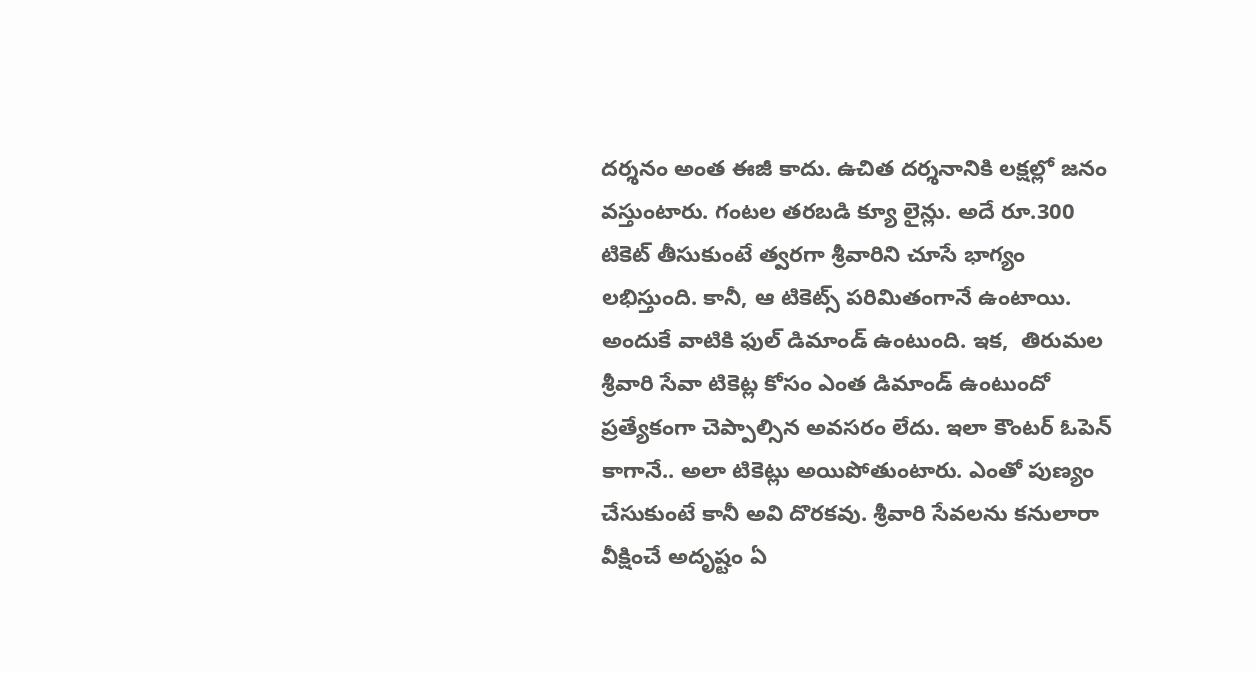దర్శనం అంత ఈజీ కాదు. ఉచిత దర్శనానికి లక్షల్లో జనం వస్తుంటారు. గంటల తరబడి క్యూ లైన్లు. అదే రూ.300 టికెట్ తీసుకుంటే త్వరగా శ్రీవారిని చూసే భాగ్యం లభిస్తుంది. కానీ, ఆ టికెట్స్ పరిమితంగానే ఉంటాయి. అందుకే వాటికి ఫుల్ డిమాండ్ ఉంటుంది. ఇక,  తిరుమల శ్రీవారి సేవా టికెట్ల కోసం ఎంత డిమాండ్ ఉంటుందో ప్రత్యేకంగా చెప్పాల్సిన అవసరం లేదు. ఇలా కౌంటర్ ఓపెన్ కాగానే.. అలా టికెట్లు అయిపోతుంటారు. ఎంతో పుణ్యం చేసుకుంటే కానీ అవి దొరకవు. శ్రీవారి సేవలను కనులారా వీక్షించే అదృష్టం ఏ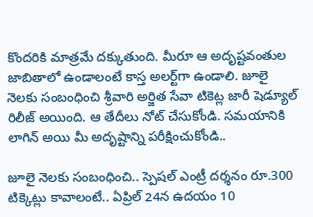కొందరికి మాత్రమే దక్కుతుంది. మీరూ ఆ అదృష్టవంతుల జాబితాలో ఉండాలంటే కాస్త అలర్ట్‌గా ఉండాలి. జూలై నెలకు సంబంధించి శ్రీవారి అర్జిత సేవా టికెట్ల జారీ షెడ్యూల్ రిలీజ్ అయింది. ఆ తేదీలు నోట్ చేసుకోండి. సమయానికి లాగిన్ అయి మీ అదృష్టాన్ని పరీక్షించుకోండి..

జూలై నెలకు సంబంధించి.. స్పెషల్ ఎంట్రీ దర్శనం రూ.300 టిక్కెట్లు కావాలంటే.. ఏప్రిల్ 24న ఉదయం 10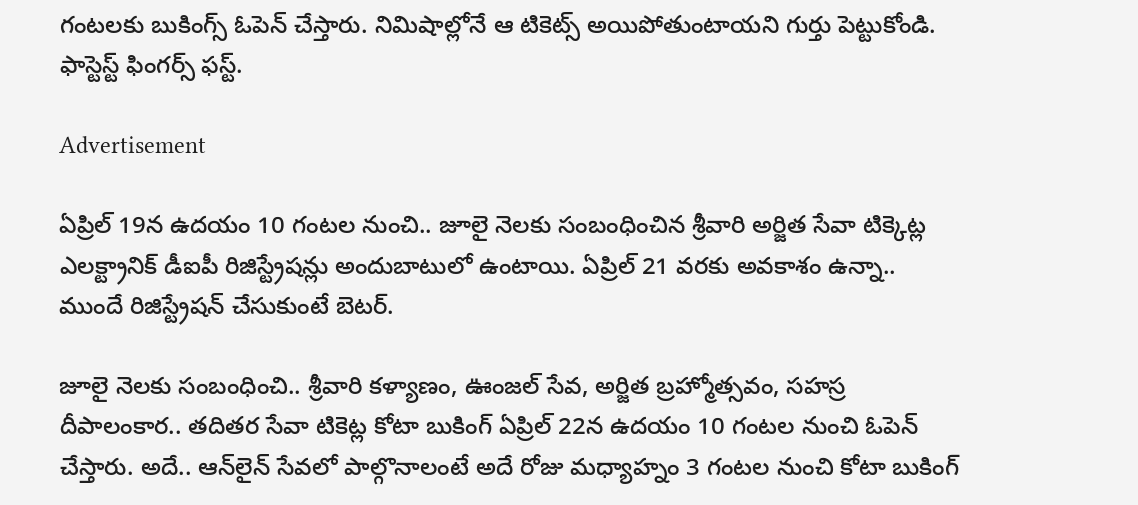గంటలకు బుకింగ్స్ ఓపెన్ చేస్తారు. నిమిషాల్లోనే ఆ టికెట్స్ అయిపోతుంటాయని గుర్తు పెట్టుకోండి. ఫాస్టెస్ట్ ఫింగర్స్ ఫస్ట్.

Advertisement

ఏప్రిల్ 19న ఉదయం 10 గంటల నుంచి.. జూలై నెలకు సంబంధించిన శ్రీవారి అర్జిత సేవా టిక్కెట్ల ఎలక్ట్రానిక్ డీఐపీ రిజిస్ట్రేషన్లు అందుబాటులో ఉంటాయి. ఏప్రిల్ 21 వరకు అవకాశం ఉన్నా.. ముందే రిజిస్ట్రేషన్ చేసుకుంటే బెటర్.

జూలై నెలకు సంబంధించి.. శ్రీవారి కళ్యాణం, ఊంజల్ సేవ, అర్జిత బ్రహ్మోత్సవం, సహస్ర దీపాలంకార.. తదితర సేవా టికెట్ల కోటా బుకింగ్ ఏప్రిల్ 22న ఉదయం 10 గంటల నుంచి ఓపెన్ చేస్తారు. అదే.. ఆన్‌లైన్ సేవలో పాల్గొనాలంటే అదే రోజు మధ్యాహ్నం 3 గంటల నుంచి కోటా బుకింగ్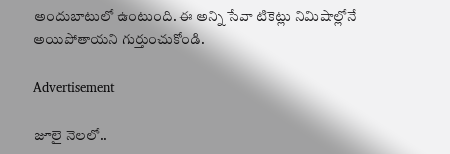అందుబాటులో ఉంటుంది. ఈ అన్ని సేవా టికెట్లు నిమిషాల్లోనే అయిపోతాయని గుర్తుంచుకోండి.

Advertisement

జూలై నెలలో..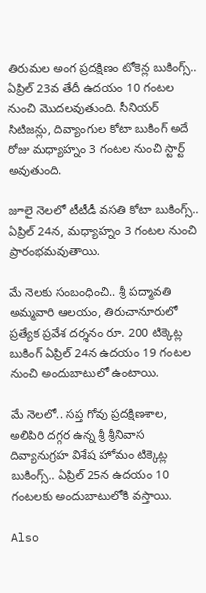తిరుమల అంగ ప్రదక్షిణం టోకెన్ల బుకింగ్స్.. ఏప్రిల్ 23వ తేదీ ఉదయం 10 గంటల నుంచి మొదలవుతుంది. సీనియర్ సిటిజన్లు, దివ్యాంగుల కోటా బుకింగ్ అదే రోజు మధ్యాహ్నం 3 గంటల నుంచి స్టార్ట్ అవుతుంది.

జూలై నెలలో టీటీడీ వసతి కోటా బుకింగ్స్.. ఏప్రిల్ 24న, మధ్యాహ్నం 3 గంటల నుంచి ప్రారంభమవుతాయి.

మే నెలకు సంబంధించి.. శ్రీ పద్మావతి అమ్మవారి ఆలయం, తిరుచానూరులో ప్రత్యేక ప్రవేశ దర్శనం రూ. 200 టిక్కెట్ల బుకింగ్ ఏప్రిల్ 24న ఉదయం 19 గంటల నుంచి అందుబాటులో ఉంటాయి.

మే నెలలో.. సప్త గోవు ప్రదక్షిణశాల, అలిపిరి దగ్గర ఉన్న శ్రీ శ్రీనివాస దివ్యానుగ్రహ విశేష హోమం టిక్కెట్ల బుకింగ్స్.. ఏప్రిల్ 25న ఉదయం 10 గంటలకు అందుబాటులోకి వస్తాయి.

Also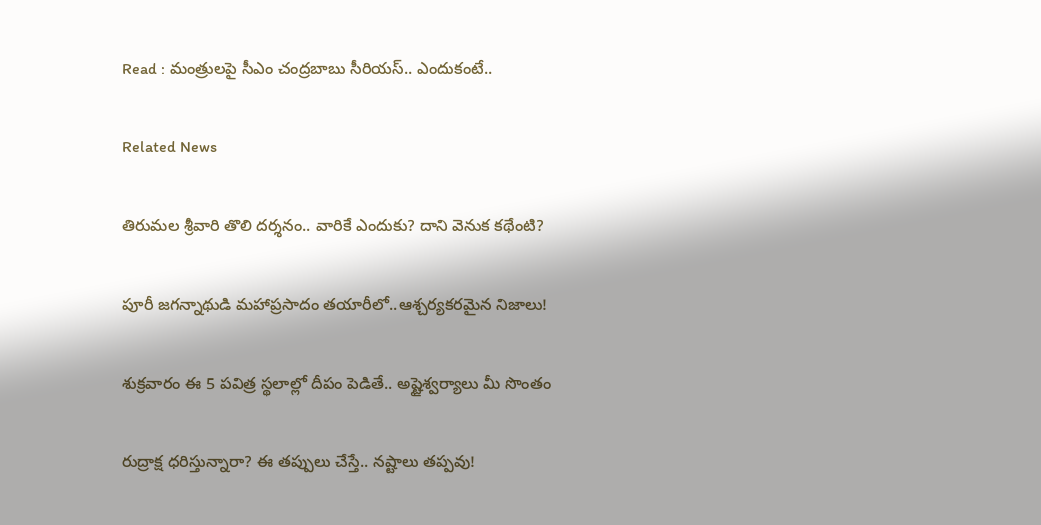Read : మంత్రులపై సీఎం చంద్రబాబు సీరియస్.. ఎందుకంటే..

Related News

తిరుమల శ్రీవారి తొలి దర్శనం.. వారికే ఎందుకు? దాని వెనుక కథేంటి?

పూరీ జగన్నాథుడి మహాప్రసాదం తయారీలో..ఆశ్చర్యకరమైన నిజాలు!

శుక్రవారం ఈ 5 పవిత్ర స్థలాల్లో దీపం పెడితే.. అష్టైశ్వర్యాలు మీ సొంతం

రుద్రాక్ష ధరిస్తున్నారా? ఈ తప్పులు చేస్తే.. నష్టాలు తప్పవు!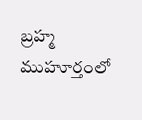బ్రహ్మ ముహూర్తంలో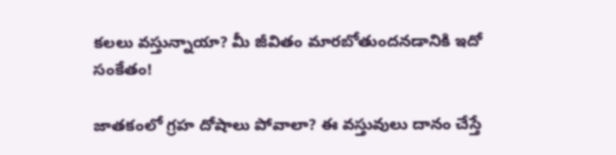కలలు వస్తున్నాయా? మీ జీవితం మారబోతుందనడానికి ఇదో సంకేతం!

జాతకంలో గ్రహ దోషాలు పోవాలా? ఈ వస్తువులు దానం చేస్తే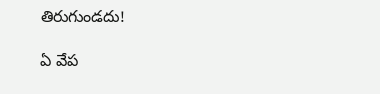తిరుగుండదు!

ఏ వేప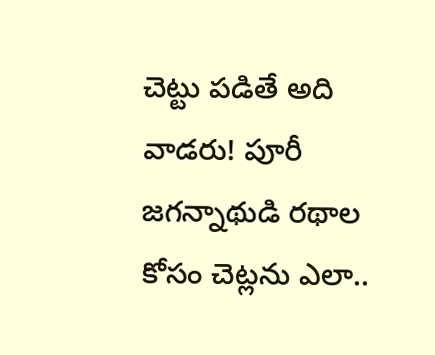చెట్టు పడితే అది వాడరు! పూరీ జగన్నాథుడి రథాల కోసం చెట్లను ఎలా..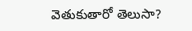వెతుకుతారో తెలుసా?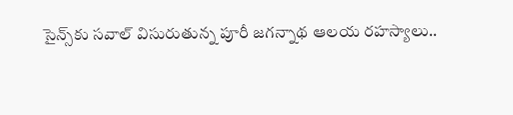సైన్స్‌కు సవాల్ విసురుతున్న పూరీ జగన్నాథ ఆలయ రహస్యాలు..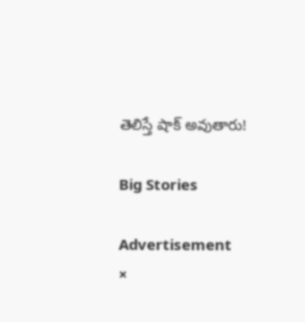తెలిస్తే షాక్ అవుతారు!

Big Stories

Advertisement
×